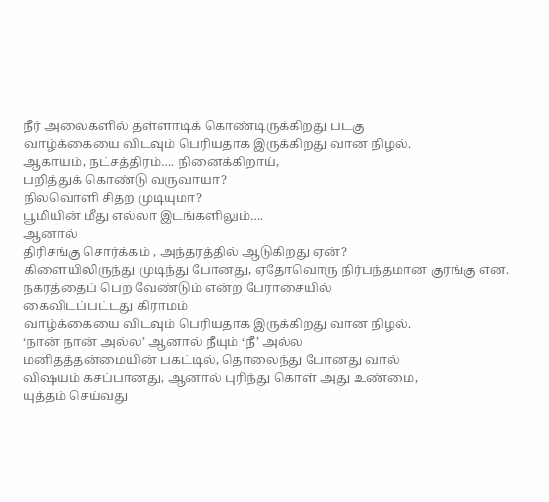நீர் அலைகளில் தள்ளாடிக் கொண்டிருக்கிறது படகு
வாழ்க்கையை விடவும் பெரியதாக இருக்கிறது வான நிழல்.
ஆகாயம், நட்சத்திரம்…. நினைக்கிறாய்,
பறித்துக் கொண்டு வருவாயா?
நிலவொளி சிதற முடியுமா?
பூமியின் மீது எல்லா இடங்களிலும்….
ஆனால்
திரிசங்கு சொர்க்கம் , அந்தரத்தில் ஆடுகிறது ஏன்?
கிளையிலிருந்து முடிந்து போனது, ஏதோவொரு நிர்பந்தமான குரங்கு என.
நகரத்தைப் பெற வேண்டும் என்ற பேராசையில்
கைவிடப்பட்டது கிராமம்
வாழ்க்கையை விடவும் பெரியதாக இருக்கிறது வான நிழல்.
‘நான் நான் அல்ல’ ஆனால் நீயும் ‘நீ’ அல்ல
மனிதத்தன்மையின் பகட்டில், தொலைந்து போனது வால்
விஷயம் கசப்பானது, ஆனால் புரிந்து கொள் அது உண்மை,
யுத்தம் செய்வது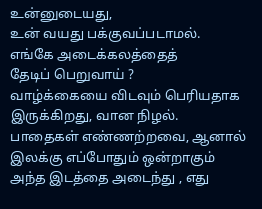உன்னுடையது,
உன் வயது பக்குவப்படாமல்.
எங்கே அடைக்கலத்தைத்
தேடிப் பெறுவாய் ?
வாழ்க்கையை விடவும் பெரியதாக இருக்கிறது, வான நிழல்.
பாதைகள் எண்ணற்றவை, ஆனால் இலக்கு எப்போதும் ஒன்றாகும்
அந்த இடத்தை அடைந்து , எது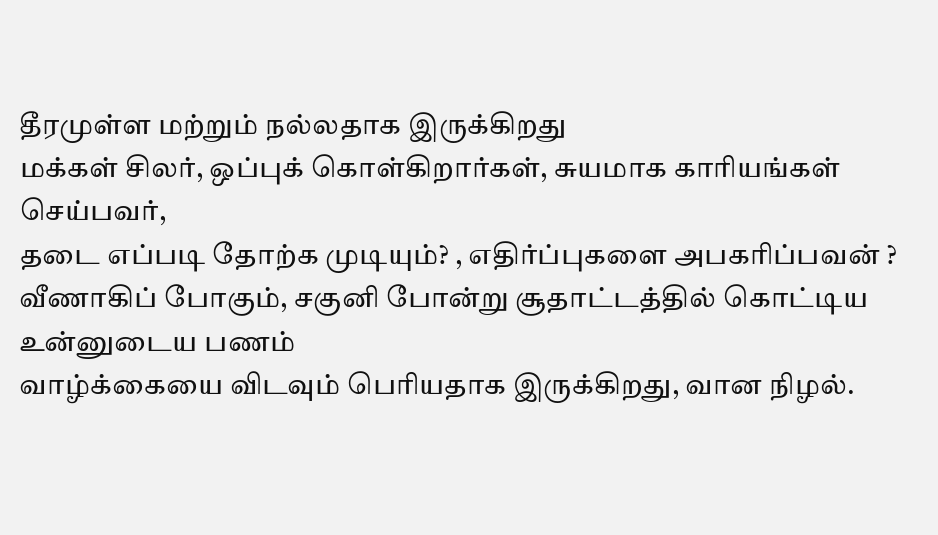தீரமுள்ள மற்றும் நல்லதாக இருக்கிறது
மக்கள் சிலர், ஒப்புக் கொள்கிறார்கள், சுயமாக காரியங்கள் செய்பவர்,
தடை எப்படி தோற்க முடியும்? , எதிர்ப்புகளை அபகரிப்பவன் ?
வீணாகிப் போகும், சகுனி போன்று சூதாட்டத்தில் கொட்டிய
உன்னுடைய பணம்
வாழ்க்கையை விடவும் பெரியதாக இருக்கிறது, வான நிழல்.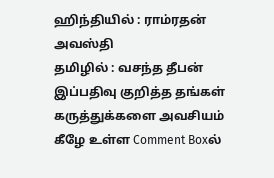ஹிந்தியில் : ராம்ரதன் அவஸ்தி
தமிழில் : வசந்த தீபன்
இப்பதிவு குறித்த தங்கள் கருத்துக்களை அவசியம் கீழே உள்ள Comment Boxல்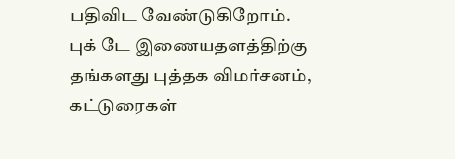பதிவிட வேண்டுகிறோம்.
புக் டே இணையதளத்திற்கு தங்களது புத்தக விமர்சனம், கட்டுரைகள்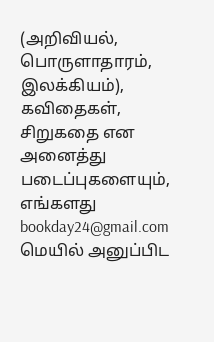(அறிவியல், பொருளாதாரம், இலக்கியம்), கவிதைகள், சிறுகதை என அனைத்து படைப்புகளையும், எங்களது bookday24@gmail.com மெயில் அனுப்பிட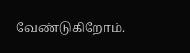வேண்டுகிறோம்.